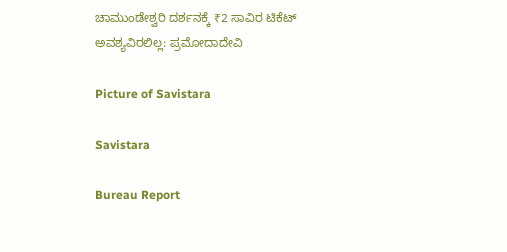ಚಾಮುಂಡೇಶ್ವರಿ ದರ್ಶನಕ್ಕೆ ₹2 ಸಾವಿರ ಟಿಕೆಟ್ ಅವಶ್ಯವಿರಲಿಲ್ಲ: ಪ್ರಮೋದಾದೇವಿ

Picture of Savistara

Savistara

Bureau Report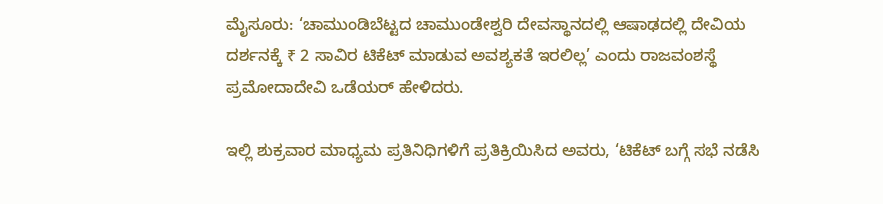ಮೈಸೂರು: ‘ಚಾಮುಂಡಿಬೆಟ್ಟದ ಚಾಮುಂಡೇಶ್ವರಿ ದೇವಸ್ಥಾನದಲ್ಲಿ ಆಷಾಢದಲ್ಲಿ ದೇವಿಯ ದರ್ಶನಕ್ಕೆ ₹ 2 ಸಾವಿರ ಟಿಕೆಟ್ ಮಾಡುವ ಅವಶ್ಯಕತೆ ಇರಲಿಲ್ಲ’ ಎಂದು ರಾಜವಂಶಸ್ಥೆ ಪ್ರಮೋದಾದೇವಿ ಒಡೆಯರ್ ಹೇಳಿದರು.

ಇಲ್ಲಿ ಶುಕ್ರವಾರ ಮಾಧ್ಯಮ ಪ್ರತಿನಿಧಿಗಳಿಗೆ ಪ್ರತಿಕ್ರಿಯಿಸಿದ ಅವರು, ‘ಟಿಕೆಟ್ ಬಗ್ಗೆ ಸಭೆ ನಡೆಸಿ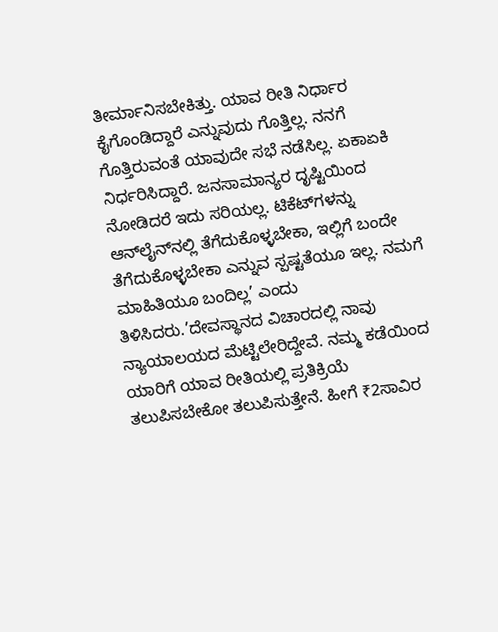ತೀರ್ಮಾನಿಸಬೇಕಿತ್ತು. ಯಾವ ರೀತಿ ನಿರ್ಧಾರ ಕೈಗೊಂಡಿದ್ದಾರೆ ಎನ್ನುವುದು ಗೊತ್ತಿಲ್ಲ. ನನಗೆ ಗೊತ್ತಿರುವಂತೆ ಯಾವುದೇ ಸಭೆ ನಡೆಸಿಲ್ಲ. ಏಕಾಏಕಿ ನಿರ್ಧರಿಸಿದ್ದಾರೆ. ಜನಸಾಮಾನ್ಯರ ದೃಷ್ಟಿಯಿಂದ ನೋಡಿದರೆ ಇದು ಸರಿಯಲ್ಲ. ಟಿಕೆಟ್‌ಗಳನ್ನು ಆನ್‌ಲೈನ್‌ನಲ್ಲಿ ತೆಗೆದುಕೊಳ್ಳಬೇಕಾ, ಇಲ್ಲಿಗೆ ಬಂದೇ ತೆಗೆದುಕೊಳ್ಳಬೇಕಾ ಎನ್ನುವ ಸ್ಪಷ್ಟತೆಯೂ ಇಲ್ಲ. ನಮಗೆ ಮಾಹಿತಿಯೂ ಬಂದಿಲ್ಲ’ ಎಂದು ತಿಳಿಸಿದರು.’ದೇವಸ್ಥಾನದ ವಿಚಾರದಲ್ಲಿ ನಾವು ನ್ಯಾಯಾಲಯದ ಮೆಟ್ಟಿಲೇರಿದ್ದೇವೆ. ನಮ್ಮ ಕಡೆಯಿಂದ ಯಾರಿಗೆ ಯಾವ ರೀತಿಯಲ್ಲಿ ಪ್ರತಿಕ್ರಿಯೆ ತಲುಪಿಸಬೇಕೋ ತಲುಪಿಸುತ್ತೇನೆ. ಹೀಗೆ ₹2ಸಾವಿರ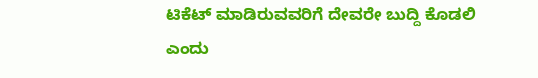ಟಿಕೆಟ್ ಮಾಡಿರುವವರಿಗೆ ದೇವರೇ ಬುದ್ದಿ ಕೊಡಲಿ ಎಂದು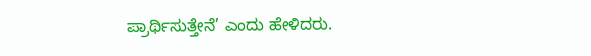ಪ್ರಾರ್ಥಿಸುತ್ತೇನೆ’ ಎಂದು ಹೇಳಿದರು.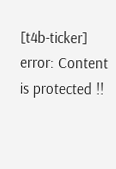[t4b-ticker]
error: Content is protected !!